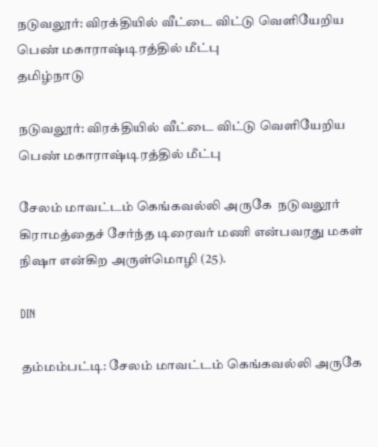நடுவலூர்: விரக்தியில் வீட்டை விட்டு வெளியேறிய பெண் மகாராஷ்டிரத்தில் மீட்பு
தமிழ்நாடு

நடுவலூர்: விரக்தியில் வீட்டை விட்டு வெளியேறிய பெண் மகாராஷ்டிரத்தில் மீட்பு

சேலம் மாவட்டம் கெங்கவல்லி அருகே  நடுவலூர் கிராமத்தைச் சேர்ந்த டிரைவர் மணி என்பவரது மகள் நிஷா என்கிற அருள்மொழி (25).

DIN

தம்மம்பட்டி: சேலம் மாவட்டம் கெங்கவல்லி அருகே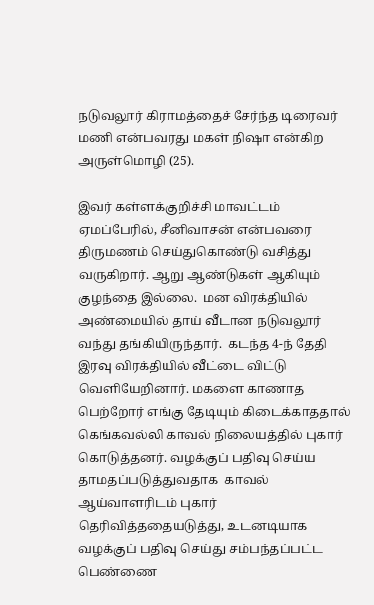நடுவலூர் கிராமத்தைச் சேர்ந்த டிரைவர் மணி என்பவரது மகள் நிஷா என்கிற  அருள்மொழி (25).

இவர் கள்ளக்குறிச்சி மாவட்டம் ஏமப்பேரில், சீனிவாசன் என்பவரை திருமணம் செய்துகொண்டு வசித்து வருகிறார். ஆறு ஆண்டுகள் ஆகியும் குழந்தை இல்லை.  மன விரக்தியில் அண்மையில் தாய் வீடான நடுவலூர் வந்து தங்கியிருந்தார்.  கடந்த 4-ந் தேதி  இரவு விரக்தியில் வீட்டை விட்டு வெளியேறினார். மகளை காணாத பெற்றோர் எங்கு தேடியும் கிடைக்காததால் கெங்கவல்லி காவல் நிலையத்தில் புகார் கொடுத்தனர். வழக்குப் பதிவு செய்ய தாமதப்படுத்துவதாக  காவல் ஆய்வாளரிடம் புகார் தெரிவித்ததையடுத்து, உடனடியாக வழக்குப் பதிவு செய்து சம்பந்தப்பட்ட பெண்ணை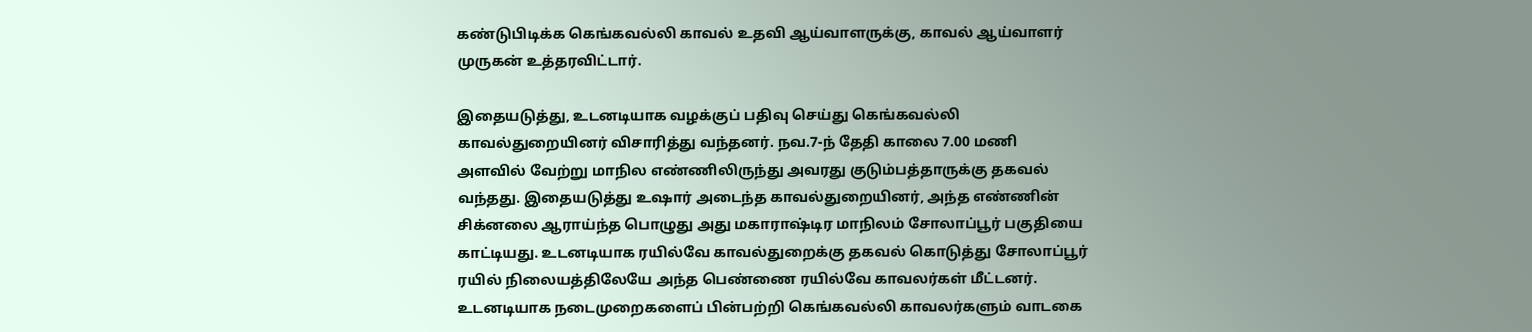கண்டுபிடிக்க கெங்கவல்லி காவல் உதவி ஆய்வாளருக்கு, காவல் ஆய்வாளர் முருகன் உத்தரவிட்டார்.

இதையடுத்து, உடனடியாக வழக்குப் பதிவு செய்து கெங்கவல்லி காவல்துறையினர் விசாரித்து வந்தனர். நவ.7-ந் தேதி காலை 7.00 மணி அளவில் வேற்று மாநில எண்ணிலிருந்து அவரது குடும்பத்தாருக்கு தகவல் வந்தது. இதையடுத்து உஷார் அடைந்த காவல்துறையினர், அந்த எண்ணின் சிக்னலை ஆராய்ந்த பொழுது அது மகாராஷ்டிர மாநிலம் சோலாப்பூர் பகுதியை காட்டியது. உடனடியாக ரயில்வே காவல்துறைக்கு தகவல் கொடுத்து சோலாப்பூர் ரயில் நிலையத்திலேயே அந்த பெண்ணை ரயில்வே காவலர்கள் மீட்டனர். உடனடியாக நடைமுறைகளைப் பின்பற்றி கெங்கவல்லி காவலர்களும் வாடகை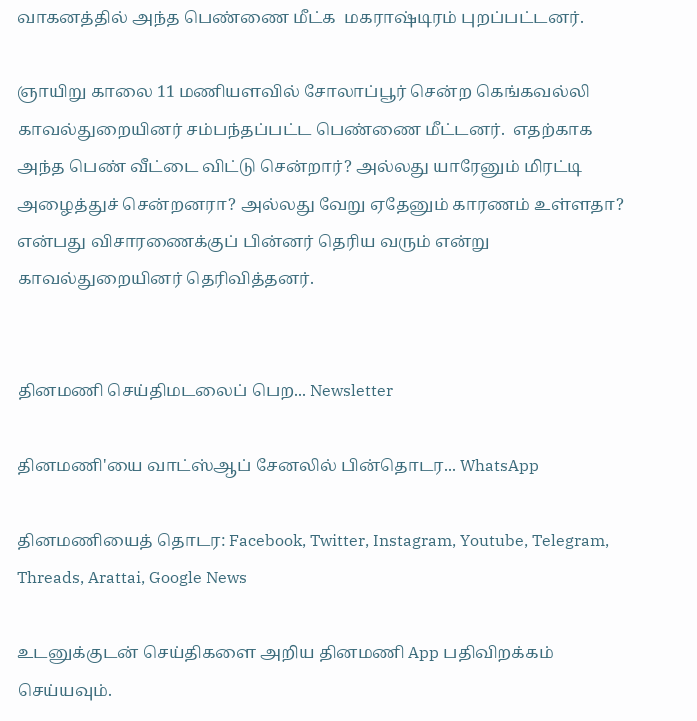வாகனத்தில் அந்த பெண்ணை மீட்க  மகராஷ்டிரம் புறப்பட்டனர்.

ஞாயிறு காலை 11 மணியளவில் சோலாப்பூர் சென்ற கெங்கவல்லி காவல்துறையினர் சம்பந்தப்பட்ட பெண்ணை மீட்டனர்.  எதற்காக அந்த பெண் வீட்டை விட்டு சென்றார்? அல்லது யாரேனும் மிரட்டி அழைத்துச் சென்றனரா? அல்லது வேறு ஏதேனும் காரணம் உள்ளதா? என்பது விசாரணைக்குப் பின்னர் தெரிய வரும் என்று  காவல்துறையினர் தெரிவித்தனர்.


தினமணி செய்திமடலைப் பெற... Newsletter

தினமணி'யை வாட்ஸ்ஆப் சேனலில் பின்தொடர... WhatsApp

தினமணியைத் தொடர: Facebook, Twitter, Instagram, Youtube, Telegram, Threads, Arattai, Google News

உடனுக்குடன் செய்திகளை அறிய தினமணி App பதிவிறக்கம் செய்யவும்.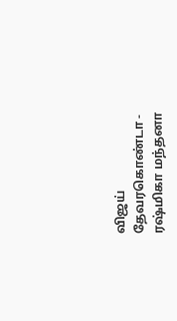விஜய் தேவரகொண்டா - ரஷ்மிகா மந்தனா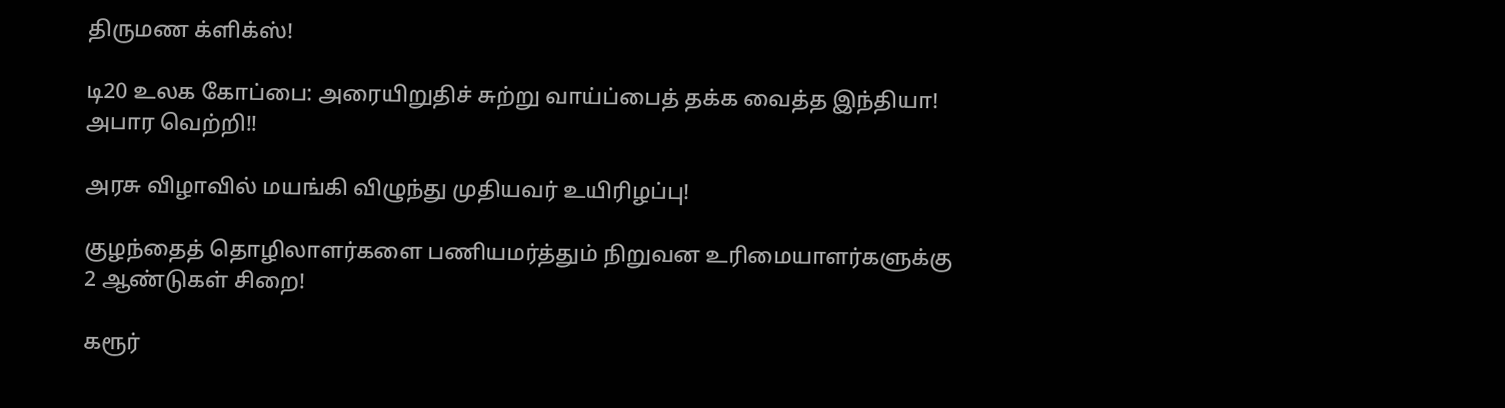திருமண க்ளிக்ஸ்!

டி20 உலக கோப்பை: அரையிறுதிச் சுற்று வாய்ப்பைத் தக்க வைத்த இந்தியா! அபார வெற்றி!!

அரசு விழாவில் மயங்கி விழுந்து முதியவர் உயிரிழப்பு!

குழந்தைத் தொழிலாளர்களை பணியமர்த்தும் நிறுவன உரிமையாளர்களுக்கு 2 ஆண்டுகள் சிறை!

கரூர்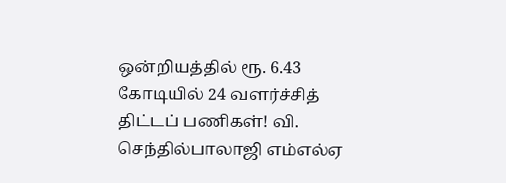ஒன்றியத்தில் ரூ. 6.43 கோடியில் 24 வளர்ச்சித் திட்டப் பணிகள்! வி. செந்தில்பாலாஜி எம்எல்ஏ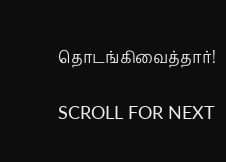தொடங்கிவைத்தார்!

SCROLL FOR NEXT